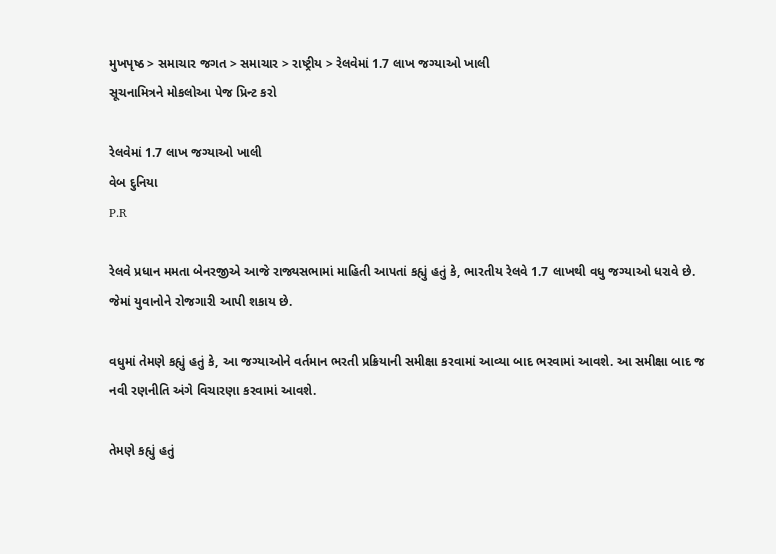મુખપૃષ્ઠ > સમાચાર જગત > સમાચાર > રાષ્ટ્રીય > રેલવેમાં 1.7 લાખ જગ્યાઓ ખાલી
સૂચનામિત્રને મોકલોઆ પેજ પ્રિન્ટ કરો

રેલવેમાં 1.7 લાખ જગ્યાઓ ખાલી
વેબ દુનિયા
P.R

રેલવે પ્રધાન મમતા બેનરજીએ આજે રાજ્યસભામાં માહિતી આપતાં કહ્યું હતું કે, ભારતીય રેલવે 1.7 લાખથી વધુ જગ્યાઓ ધરાવે છે. જેમાં યુવાનોને રોજગારી આપી શકાય છે.

વધુમાં તેમણે કહ્યું હતું કે, આ જગ્યાઓને વર્તમાન ભરતી પ્રક્રિયાની સમીક્ષા કરવામાં આવ્યા બાદ ભરવામાં આવશે. આ સમીક્ષા બાદ જ નવી રણનીતિ અંગે વિચારણા કરવામાં આવશે.

તેમણે કહ્યું હતું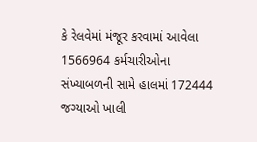કે રેલવેમાં મંજૂર કરવામાં આવેલા 1566964 કર્મચારીઓના સંખ્યાબળની સામે હાલમાં 172444 જગ્યાઓ ખાલી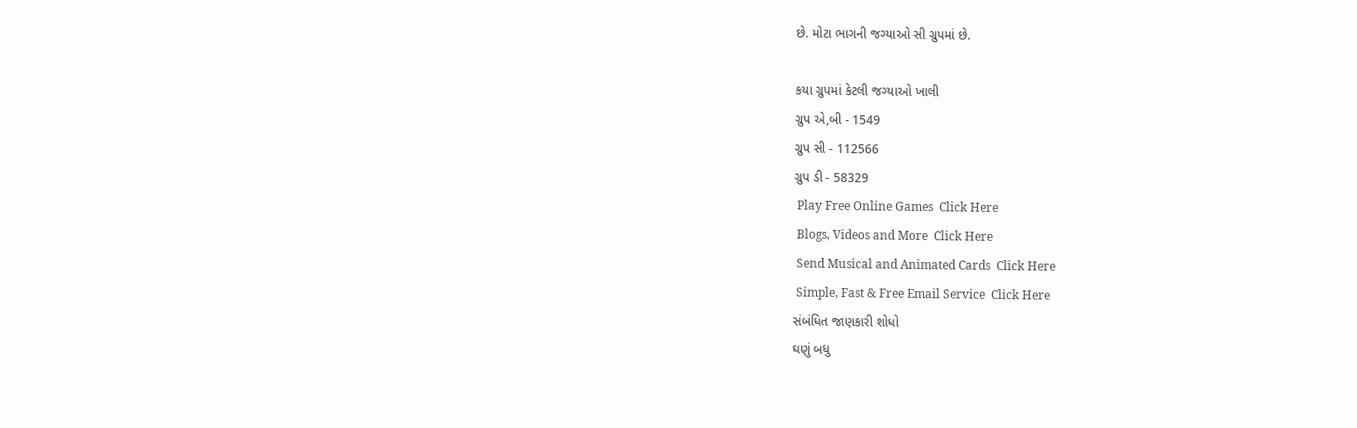છે. મોટા ભાગની જગ્યાઓ સી ગ્રુપમાં છે.

કયા ગ્રુપમાં કેટલી જગ્યાઓ ખાલી
ગ્રુપ એ,બી - 1549
ગ્રુપ સી - 112566
ગ્રુપ ડી - 58329
 Play Free Online Games  Click Here
 Blogs, Videos and More  Click Here
 Send Musical and Animated Cards  Click Here
 Simple, Fast & Free Email Service  Click Here
સંબંધિત જાણકારી શોધો
ઘણું બધુ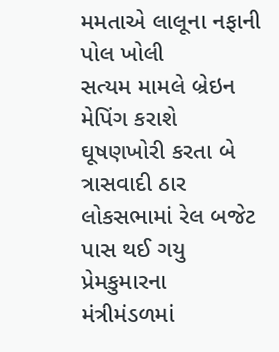મમતાએ લાલૂના નફાની પોલ ખોલી
સત્યમ મામલે બ્રેઇન મેપિંગ કરાશે
ઘૂષણખોરી કરતા બે ત્રાસવાદી ઠાર
લોકસભામાં રેલ બજેટ પાસ થઈ ગયુ
પ્રેમકુમારના મંત્રીમંડળમાં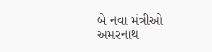બે નવા મંત્રીઓ
અમરનાથ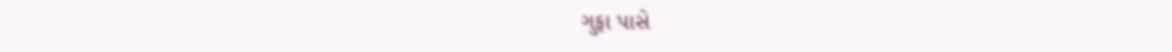ગુફા પાસે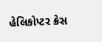હેલિકોપ્ટર ક્રેસ